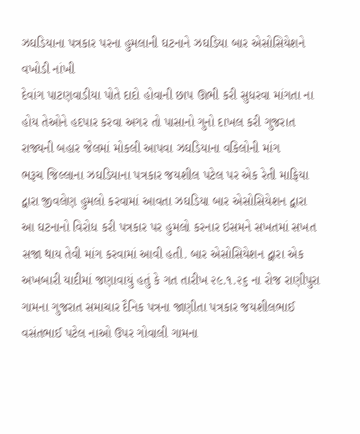ઝઘડિયાના પત્રકાર પરના હુમલાની ઘટનાને ઝઘડિયા બાર એસોસિયેશને વખોડી નાંખી
દેવાંગ પાટણવાડીયા પોતે દાદો હોવાની છાપ ઊભી કરી સુધરવા માંગતા ના હોય તેઓને હદપાર કરવા અગર તો પાસાનો ગુનો દાખલ કરી ગુજરાત રાજ્યની બહાર જેલમાં મોકલી આપવા ઝઘડિયાના વકિલોની માંગ
ભરૂચ જિલ્લાના ઝઘડિયાના પત્રકાર જયશીલ પટેલ પર એક રેતી માફિયા દ્વારા જીવલેણ હુમલો કરવામાં આવતા ઝઘડિયા બાર એસોસિયેશન દ્વારા આ ઘટનાનો વિરોધ કરી પત્રકાર પર હુમલો કરનાર ઇસમને સખતમાં સખત સજા થાય તેવી માંગ કરવામાં આવી હતી. બાર એસોસિયેશન દ્વારા એક અખબારી યાદીમાં જણાવાયું હતું કે ગત તારીખ ૨૯.૧.૨૬ ના રોજ રાણીપુરા ગામના ગુજરાત સમાચાર દૈનિક પત્રના જાણીતા પત્રકાર જયશીલભાઈ વસંતભાઈ પટેલ નાઓ ઉપર ગોવાલી ગામના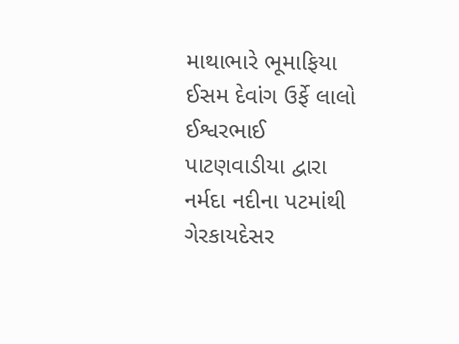માથાભારે ભૂમાફિયા ઈસમ દેવાંગ ઉર્ફે લાલો ઈશ્વરભાઈ પાટણવાડીયા દ્વારા નર્મદા નદીના પટમાંથી ગેરકાયદેસર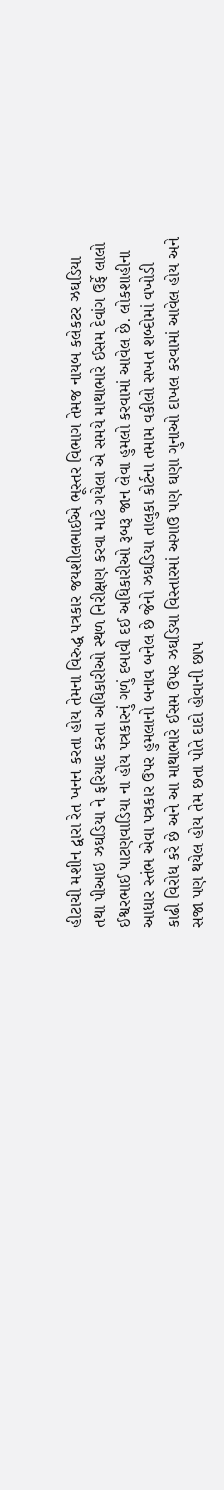હીટાચી મશીન દ્વારા રેત ખનન કરતા હોય તેમના વિરુદ્ધ પત્રકાર જયશીલભાઈએ ભૂસ્તર વિભાગ તેમજ નાયબ કલેકટર ઝઘડિયા તથા પીઆઇ ઝઘડિયા ને ફરિયાદ કરતા અધિકારીઓ સ્થળ નિરીક્ષણ કરવા માટે ગયેલા એ સમયે માથાભારે ઈસમ દેવાંગ ઉર્ફે લાલો ઈશ્વરભાઈ પાટણવાડિયા ના હોય પત્રકારનું ગળું દબાવી દઈ અધિકારીઓ રૂબરૂ જાન લેવા હુમલો કરવામાં આવેલ છે. લોકશાહીના આધાર સ્તંભ એવા પત્રકાર ઉપર હુમલાનો બનાવ બનેલ છે જેનો ઝઘડિયા તાલુકા કોર્ટના તમામ વકીલો સખત શબ્દોમાં વખોડી કાઢી વિરોધ કરે છે અને આ માથાભારે ઈસમ ઉપર ઝઘડિયા વિસ્તારમાં અગાઉ પણ ઘણા ગુનાઓ દાખલ કરવામાં આવેલ હોય અને સજા પણ થયેલ હોય તેમ છતા પોતે દાદો હોવાની છાપ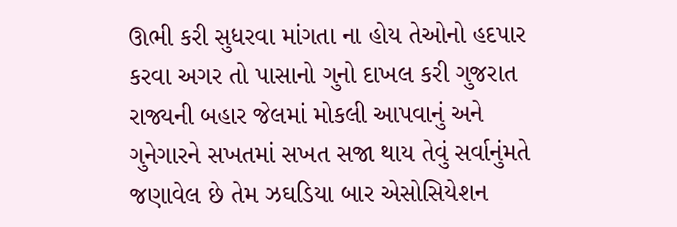ઊભી કરી સુધરવા માંગતા ના હોય તેઓનો હદપાર કરવા અગર તો પાસાનો ગુનો દાખલ કરી ગુજરાત રાજ્યની બહાર જેલમાં મોકલી આપવાનું અને ગુનેગારને સખતમાં સખત સજા થાય તેવું સર્વાનુંમતે જણાવેલ છે તેમ ઝઘડિયા બાર એસોસિયેશન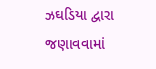ઝઘડિયા દ્વારા જણાવવામાં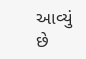આવ્યું છે